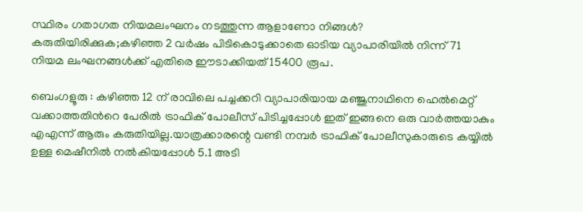സ്ഥിരം ഗതാഗത നിയമലംഘനം നടത്തുന്ന ആളാണോ നിങ്ങള്‍? കരുതിയിരിക്കുക;കഴിഞ്ഞ 2 വര്‍ഷം പിടികൊടുക്കാതെ ഓടിയ വ്യാപാരിയില്‍ നിന്ന് 71 നിയമ ലംഘനങ്ങള്‍ക്ക് എതിരെ ഈടാക്കിയത് 15400 രൂപ.

ബെംഗളൂരു : കഴിഞ്ഞ 12 ന് രാവിലെ പച്ചക്കറി വ്യാപാരിയായ മഞ്ജുനാഥിനെ ഹെല്‍മെറ്റ്‌ വക്കാത്തതിന്‍റെ പേരില്‍ ട്രാഫിക്‌ പോലീസ് പിടിച്ചപ്പോള്‍ ഇത് ഇങ്ങനെ ഒരു വാര്‍ത്തയാകും എഎന്ന് ആരും കരുതിയില്ല.യാത്രക്കാരന്റെ വണ്ടി നമ്പര്‍ ട്രാഫിക്‌ പോലീസുകാരുടെ കയ്യില്‍ ഉള്ള മെഷീനില്‍ നല്‍കിയപ്പോള്‍ 5.1 അടി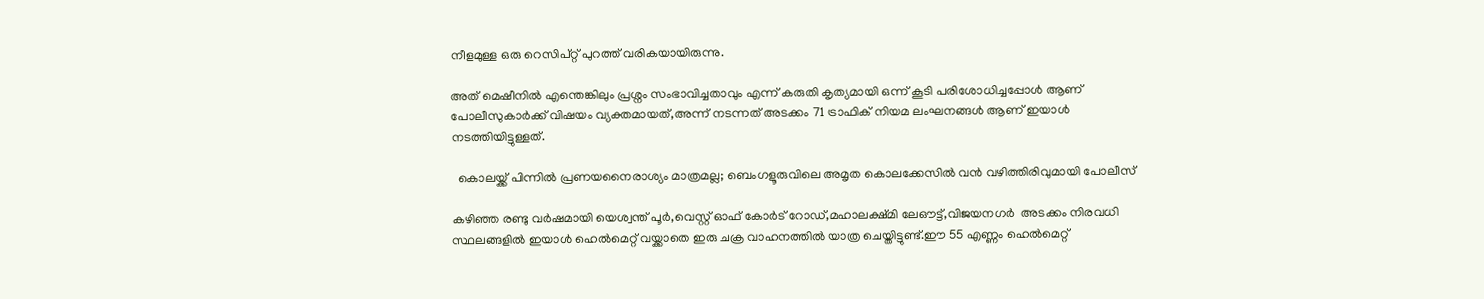നീളമുള്ള ഒരു റെസിപ്റ്റ് പുറത്ത് വരികയായിരുന്നു.

അത് മെഷീനില്‍ എന്തെങ്കിലും പ്രശ്നം സംഭാവിച്ചതാവും എന്ന് കരുതി കൃത്യമായി ഒന്ന് കൂടി പരിശോധിച്ചപ്പോള്‍ ആണ് പോലീസുകാര്‍ക്ക് വിഷയം വ്യക്തമായത്,അന്ന് നടന്നത് അടക്കം 71 ട്രാഫിക്‌ നിയമ ലംഘനങ്ങള്‍ ആണ് ഇയാള്‍ നടത്തിയിട്ടുള്ളത്.

  കൊലയ്ക്ക് പിന്നിൽ പ്രണയനൈരാശ്യം മാത്രമല്ല; ബെംഗളൂരുവിലെ അമൃത കൊലക്കേസിൽ വൻ വഴിത്തിരിവുമായി പോലീസ്

കഴിഞ്ഞ രണ്ടു വര്‍ഷമായി യെശ്വന്ത് പൂര്‍,വെസ്റ്റ് ഓഫ് കോര്‍ട് റോഡ്‌,മഹാലക്ഷ്മി ലേഔട്ട്‌,വിജയനഗര്‍  അടക്കം നിരവധി സ്ഥലങ്ങളില്‍ ഇയാള്‍ ഹെല്‍മെറ്റ്‌ വയ്ക്കാതെ ഇരു ചക്ര വാഹനത്തില്‍ യാത്ര ചെയ്തിട്ടുണ്ട്.ഈ 55 എണ്ണം ഹെല്‍മെറ്റ്‌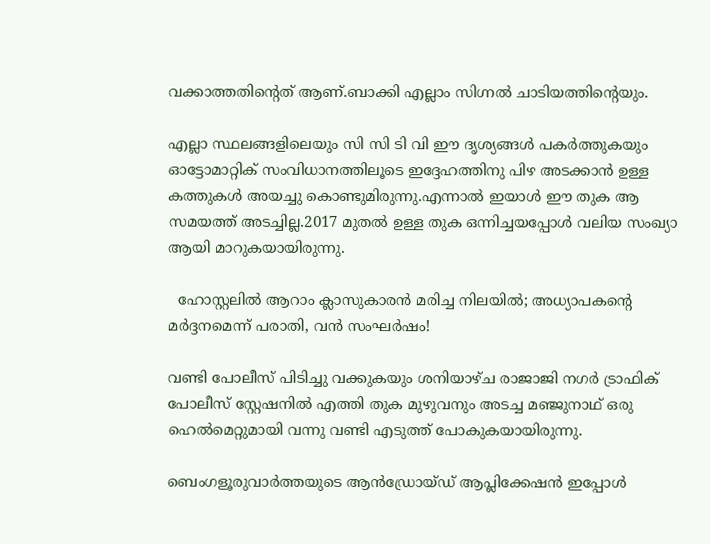വക്കാത്തതിന്റെത് ആണ്.ബാക്കി എല്ലാം സിഗ്നല്‍ ചാടിയത്തിന്റെയും.

എല്ലാ സ്ഥലങ്ങളിലെയും സി സി ടി വി ഈ ദൃശ്യങ്ങള്‍ പകര്‍ത്തുകയും ഓട്ടോമാറ്റിക് സംവിധാനത്തിലൂടെ ഇദ്ദേഹത്തിനു പിഴ അടക്കാന്‍ ഉള്ള കത്തുകള്‍ അയച്ചു കൊണ്ടുമിരുന്നു.എന്നാല്‍ ഇയാള്‍ ഈ തുക ആ സമയത്ത് അടച്ചില്ല.2017 മുതല്‍ ഉള്ള തുക ഒന്നിച്ചയപ്പോള്‍ വലിയ സംഖ്യാ ആയി മാറുകയായിരുന്നു.

  ഹോസ്റ്റലിൽ ആറാം ക്ലാസുകാരൻ മരിച്ച നിലയിൽ; അധ്യാപകന്റെ മർദ്ദനമെന്ന് പരാതി, വൻ സംഘർഷം!

വണ്ടി പോലീസ് പിടിച്ചു വക്കുകയും ശനിയാഴ്ച രാജാജി നഗര്‍ ട്രാഫിക്‌ പോലീസ് സ്റ്റേഷനില്‍ എത്തി തുക മുഴുവനും അടച്ച മഞ്ജുനാഥ് ഒരു ഹെല്‍മെറ്റുമായി വന്നു വണ്ടി എടുത്ത് പോകുകയായിരുന്നു.

ബെംഗളൂരുവാർത്തയുടെ ആൻഡ്രോയ്ഡ് ആപ്ലിക്കേഷൻ ഇപ്പോൾ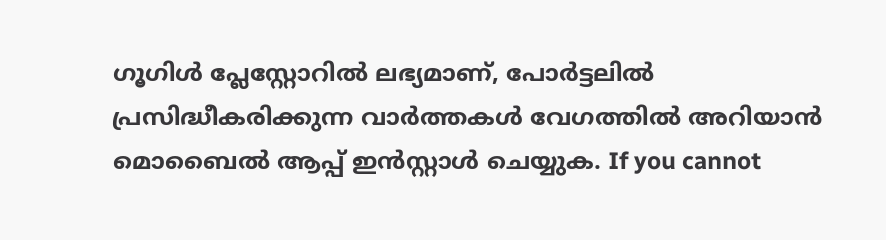ഗൂഗിൾ പ്ലേസ്റ്റോറിൽ ലഭ്യമാണ്, പോർട്ടലിൽ പ്രസിദ്ധീകരിക്കുന്ന വാർത്തകൾ വേഗത്തിൽ അറിയാൻ മൊബൈൽ ആപ്പ് ഇൻസ്റ്റാൾ ചെയ്യുക. If you cannot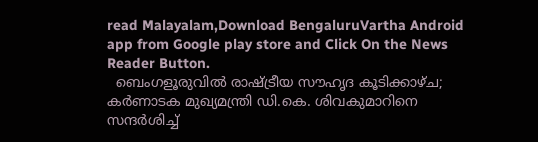read Malayalam,Download BengaluruVartha Android app from Google play store and Click On the News Reader Button.
  ബെംഗളൂരുവിൽ രാഷ്ട്രീയ സൗഹൃദ കൂടിക്കാഴ്ച; കർണാടക മുഖ്യമന്ത്രി ഡി.കെ. ശിവകുമാറിനെ സന്ദർശിച്ച്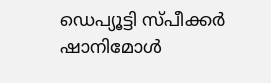ഡെപ്യൂട്ടി സ്പീക്കർ ഷാനിമോൾ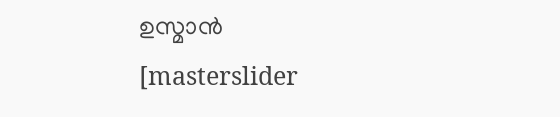ഉസ്മാൻ
[masterslider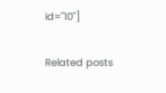id="10"]

Related posts